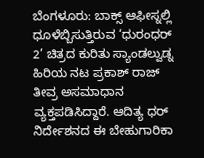ಬೆಂಗಳೂರು: ಬಾಕ್ಸ್ ಆಫೀಸ್ನಲ್ಲಿ ಧೂಳೆಬ್ಬಿಸುತ್ತಿರುವ ‘ಧುರಂಧರ್ 2’ ಚಿತ್ರದ ಕುರಿತು ಸ್ಯಾಂಡಲ್ವುಡ್ನ ಹಿರಿಯ ನಟ ಪ್ರಕಾಶ್ ರಾಜ್ ತೀವ್ರ ಅಸಮಾಧಾನ ವ್ಯಕ್ತಪಡಿಸಿದ್ದಾರೆ. ಆದಿತ್ಯ ಧರ್ ನಿರ್ದೇಶನದ ಈ ಬೇಹುಗಾರಿಕಾ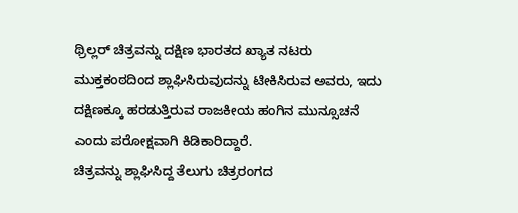ಥ್ರಿಲ್ಲರ್ ಚಿತ್ರವನ್ನು ದಕ್ಷಿಣ ಭಾರತದ ಖ್ಯಾತ ನಟರು ಮುಕ್ತಕಂಠದಿಂದ ಶ್ಲಾಘಿಸಿರುವುದನ್ನು ಟೀಕಿಸಿರುವ ಅವರು, ಇದು ದಕ್ಷಿಣಕ್ಕೂ ಹರಡುತ್ತಿರುವ ರಾಜಕೀಯ ಹಂಗಿನ ಮುನ್ಸೂಚನೆ ಎಂದು ಪರೋಕ್ಷವಾಗಿ ಕಿಡಿಕಾರಿದ್ದಾರೆ.
ಚಿತ್ರವನ್ನು ಶ್ಲಾಘಿಸಿದ್ದ ತೆಲುಗು ಚಿತ್ರರಂಗದ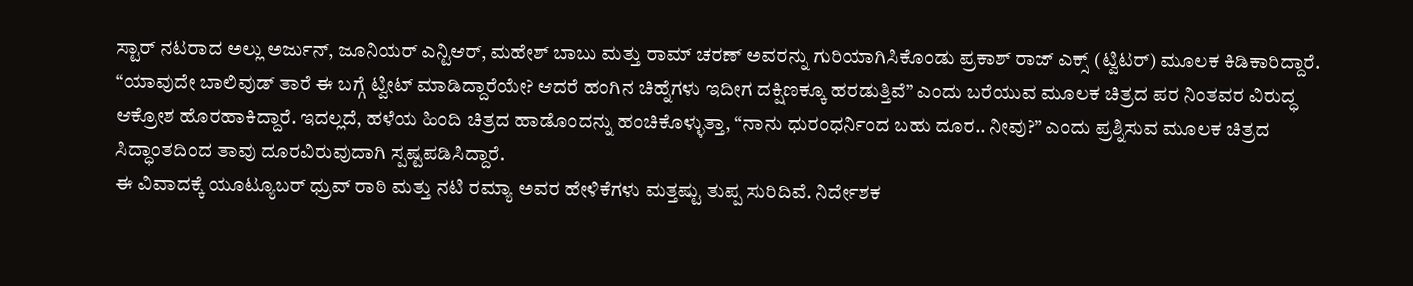ಸ್ಟಾರ್ ನಟರಾದ ಅಲ್ಲು ಅರ್ಜುನ್, ಜೂನಿಯರ್ ಎನ್ಟಿಆರ್, ಮಹೇಶ್ ಬಾಬು ಮತ್ತು ರಾಮ್ ಚರಣ್ ಅವರನ್ನು ಗುರಿಯಾಗಿಸಿಕೊಂಡು ಪ್ರಕಾಶ್ ರಾಜ್ ಎಕ್ಸ್ (ಟ್ವಿಟರ್) ಮೂಲಕ ಕಿಡಿಕಾರಿದ್ದಾರೆ. “ಯಾವುದೇ ಬಾಲಿವುಡ್ ತಾರೆ ಈ ಬಗ್ಗೆ ಟ್ವೀಟ್ ಮಾಡಿದ್ದಾರೆಯೇ? ಆದರೆ ಹಂಗಿನ ಚಿಹ್ನೆಗಳು ಇದೀಗ ದಕ್ಷಿಣಕ್ಕೂ ಹರಡುತ್ತಿವೆ” ಎಂದು ಬರೆಯುವ ಮೂಲಕ ಚಿತ್ರದ ಪರ ನಿಂತವರ ವಿರುದ್ಧ ಆಕ್ರೋಶ ಹೊರಹಾಕಿದ್ದಾರೆ. ಇದಲ್ಲದೆ, ಹಳೆಯ ಹಿಂದಿ ಚಿತ್ರದ ಹಾಡೊಂದನ್ನು ಹಂಚಿಕೊಳ್ಳುತ್ತಾ, “ನಾನು ಧುರಂಧರ್ನಿಂದ ಬಹು ದೂರ.. ನೀವು?” ಎಂದು ಪ್ರಶ್ನಿಸುವ ಮೂಲಕ ಚಿತ್ರದ ಸಿದ್ಧಾಂತದಿಂದ ತಾವು ದೂರವಿರುವುದಾಗಿ ಸ್ಪಷ್ಟಪಡಿಸಿದ್ದಾರೆ.
ಈ ವಿವಾದಕ್ಕೆ ಯೂಟ್ಯೂಬರ್ ಧ್ರುವ್ ರಾಠಿ ಮತ್ತು ನಟಿ ರಮ್ಯಾ ಅವರ ಹೇಳಿಕೆಗಳು ಮತ್ತಷ್ಟು ತುಪ್ಪ ಸುರಿದಿವೆ. ನಿರ್ದೇಶಕ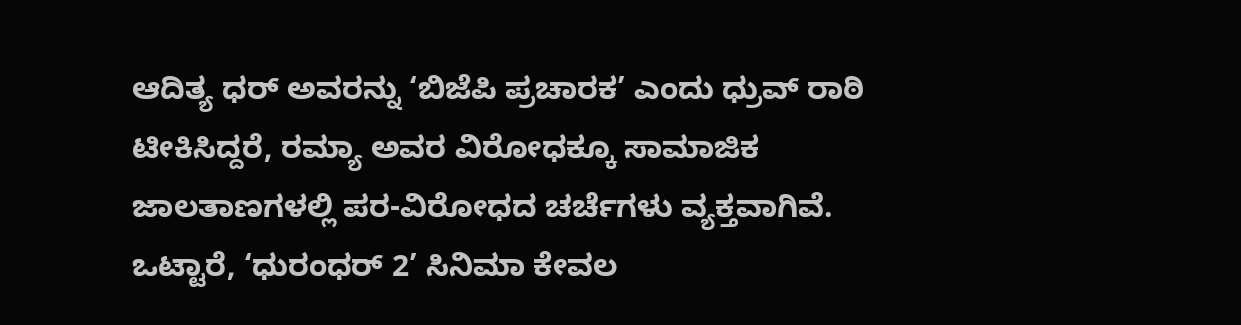ಆದಿತ್ಯ ಧರ್ ಅವರನ್ನು ‘ಬಿಜೆಪಿ ಪ್ರಚಾರಕ’ ಎಂದು ಧ್ರುವ್ ರಾಠಿ ಟೀಕಿಸಿದ್ದರೆ, ರಮ್ಯಾ ಅವರ ವಿರೋಧಕ್ಕೂ ಸಾಮಾಜಿಕ ಜಾಲತಾಣಗಳಲ್ಲಿ ಪರ-ವಿರೋಧದ ಚರ್ಚೆಗಳು ವ್ಯಕ್ತವಾಗಿವೆ. ಒಟ್ಟಾರೆ, ‘ಧುರಂಧರ್ 2’ ಸಿನಿಮಾ ಕೇವಲ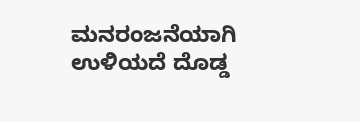ಮನರಂಜನೆಯಾಗಿ ಉಳಿಯದೆ ದೊಡ್ಡ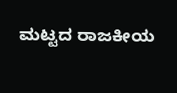ಮಟ್ಟದ ರಾಜಕೀಯ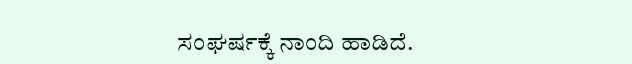ಸಂಘರ್ಷಕ್ಕೆ ನಾಂದಿ ಹಾಡಿದೆ.